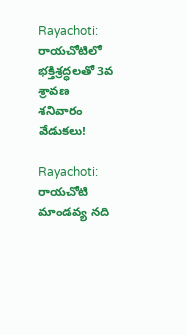Rayachoti: రాయచోటిలో భక్తిశ్రద్ధలతో 3వ శ్రావణ శనివారం వేడుకలు!

Rayachoti: రాయచోటి మాండవ్య నది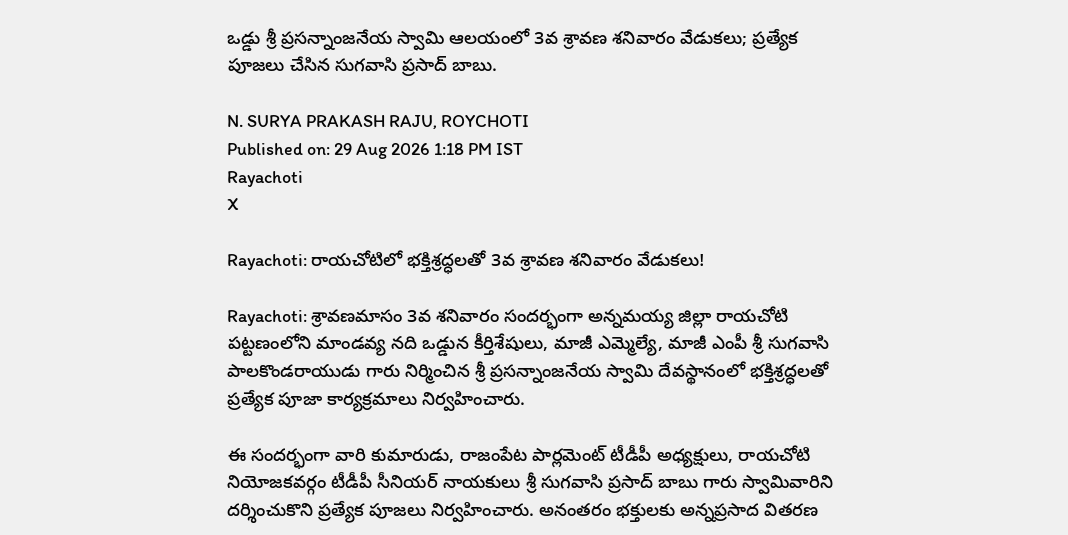ఒడ్డు శ్రీ ప్రసన్నాంజనేయ స్వామి ఆలయంలో 3వ శ్రావణ శనివారం వేడుకలు; ప్రత్యేక పూజలు చేసిన సుగవాసి ప్రసాద్ బాబు.

N. SURYA PRAKASH RAJU, ROYCHOTI
Published on: 29 Aug 2026 1:18 PM IST
Rayachoti
X

Rayachoti: రాయచోటిలో భక్తిశ్రద్ధలతో 3వ శ్రావణ శనివారం వేడుకలు!

Rayachoti: శ్రావణమాసం 3వ శనివారం సందర్భంగా అన్నమయ్య జిల్లా రాయచోటి పట్టణంలోని మాండవ్య నది ఒడ్డున కీర్తిశేషులు, మాజీ ఎమ్మెల్యే, మాజీ ఎంపీ శ్రీ సుగవాసి పాలకొండరాయుడు గారు నిర్మించిన శ్రీ ప్రసన్నాంజనేయ స్వామి దేవస్థానంలో భక్తిశ్రద్ధలతో ప్రత్యేక పూజా కార్యక్రమాలు నిర్వహించారు.

ఈ సందర్భంగా వారి కుమారుడు, రాజంపేట పార్లమెంట్ టీడీపీ అధ్యక్షులు, రాయచోటి నియోజకవర్గం టీడీపీ సీనియర్ నాయకులు శ్రీ సుగవాసి ప్రసాద్ బాబు గారు స్వామివారిని దర్శించుకొని ప్రత్యేక పూజలు నిర్వహించారు. అనంతరం భక్తులకు అన్నప్రసాద వితరణ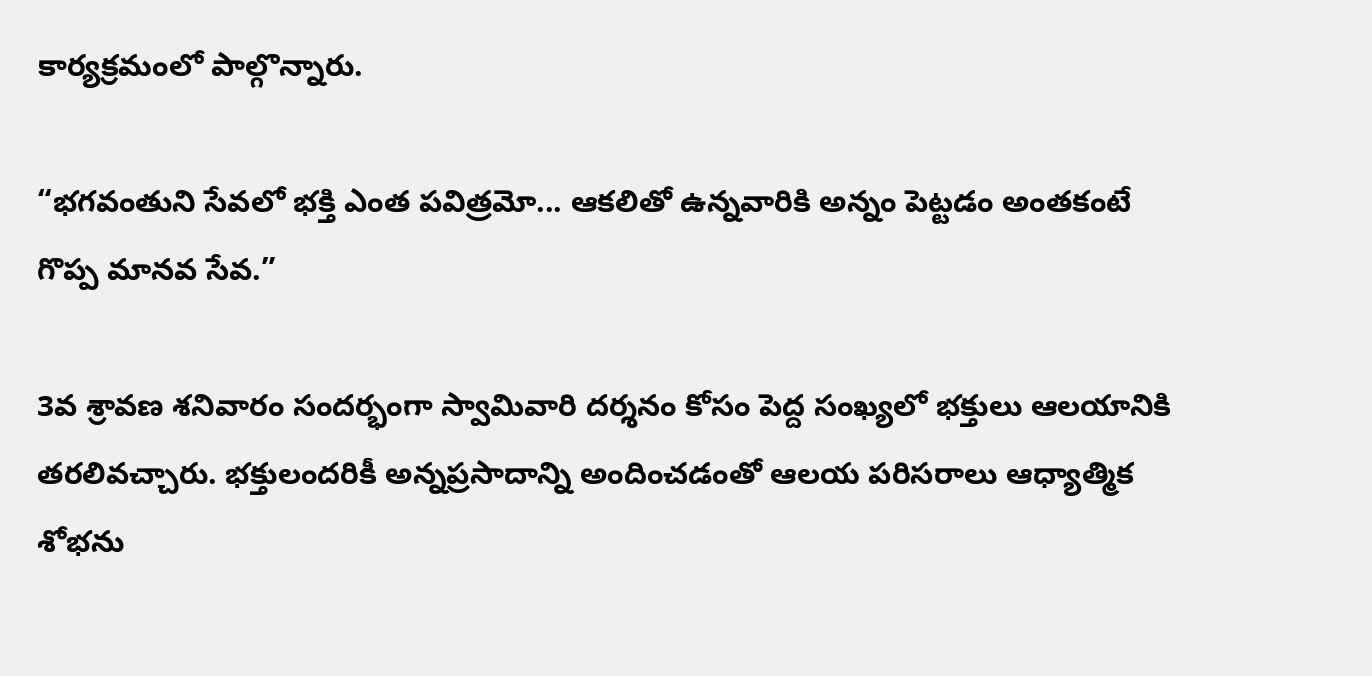కార్యక్రమంలో పాల్గొన్నారు.

“భగవంతుని సేవలో భక్తి ఎంత పవిత్రమో... ఆకలితో ఉన్నవారికి అన్నం పెట్టడం అంతకంటే గొప్ప మానవ సేవ.”

3వ శ్రావణ శనివారం సందర్భంగా స్వామివారి దర్శనం కోసం పెద్ద సంఖ్యలో భక్తులు ఆలయానికి తరలివచ్చారు. భక్తులందరికీ అన్నప్రసాదాన్ని అందించడంతో ఆలయ పరిసరాలు ఆధ్యాత్మిక శోభను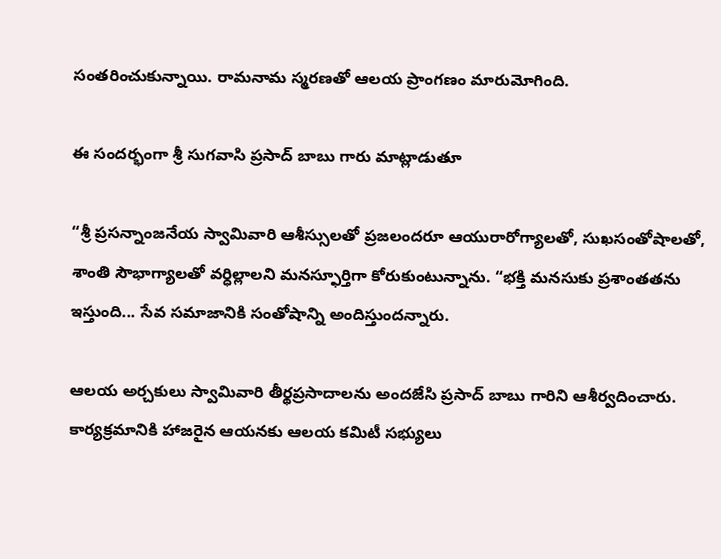సంతరించుకున్నాయి. రామనామ స్మరణతో ఆలయ ప్రాంగణం మారుమోగింది.

ఈ సందర్భంగా శ్రీ సుగవాసి ప్రసాద్ బాబు గారు మాట్లాడుతూ

“శ్రీ ప్రసన్నాంజనేయ స్వామివారి ఆశీస్సులతో ప్రజలందరూ ఆయురారోగ్యాలతో, సుఖసంతోషాలతో, శాంతి సౌభాగ్యాలతో వర్ధిల్లాలని మనస్ఫూర్తిగా కోరుకుంటున్నాను. “భక్తి మనసుకు ప్రశాంతతను ఇస్తుంది... సేవ సమాజానికి సంతోషాన్ని అందిస్తుందన్నారు.

ఆలయ అర్చకులు స్వామివారి తీర్థప్రసాదాలను అందజేసి ప్రసాద్ బాబు గారిని ఆశీర్వదించారు. కార్యక్రమానికి హాజరైన ఆయనకు ఆలయ కమిటీ సభ్యులు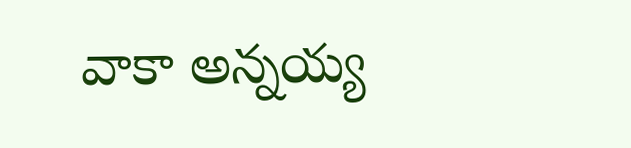వాకా అన్నయ్య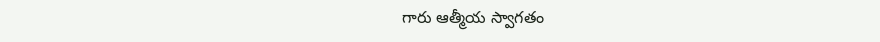గారు ఆత్మీయ స్వాగతం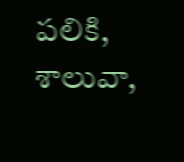పలికి, శాలువా,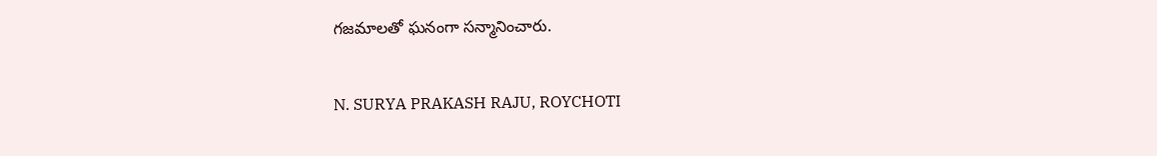గజమాలతో ఘనంగా సన్మానించారు.

N. SURYA PRAKASH RAJU, ROYCHOTI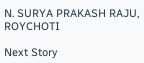N. SURYA PRAKASH RAJU, ROYCHOTI

Next Story